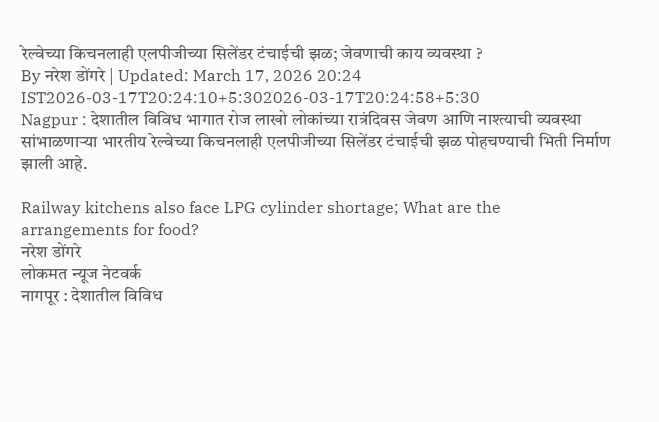रेल्वेच्या किचनलाही एलपीजीच्या सिलेंडर टंचाईची झळ; जेवणाची काय व्यवस्था ?
By नरेश डोंगरे | Updated: March 17, 2026 20:24 IST2026-03-17T20:24:10+5:302026-03-17T20:24:58+5:30
Nagpur : देशातील विविध भागात रोज लाखो लोकांच्या रात्रंदिवस जेवण आणि नाश्त्याची व्यवस्था सांभाळणाऱ्या भारतीय रेल्वेच्या किचनलाही एलपीजीच्या सिलेंडर टंचाईची झळ पोहचण्याची भिती निर्माण झाली आहे.

Railway kitchens also face LPG cylinder shortage; What are the arrangements for food?
नरेश डोंगरे
लोकमत न्यूज नेटवर्क
नागपूर : देशातील विविध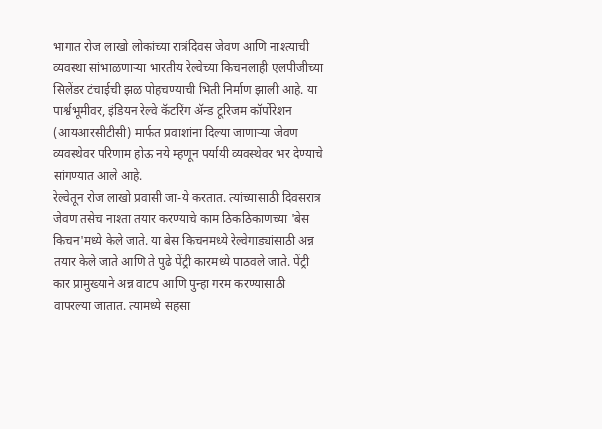भागात रोज लाखो लोकांच्या रात्रंदिवस जेवण आणि नाश्त्याची व्यवस्था सांभाळणाऱ्या भारतीय रेल्वेच्या किचनलाही एलपीजीच्या सिलेंडर टंचाईची झळ पोहचण्याची भिती निर्माण झाली आहे. या पार्श्वभूमीवर, इंडियन रेल्वे कॅटरिंग ॲन्ड टूरिजम कॉर्पोरेशन (आयआरसीटीसी) मार्फत प्रवाशांना दिल्या जाणाऱ्या जेवण व्यवस्थेवर परिणाम होऊ नये म्हणून पर्यायी व्यवस्थेवर भर देण्याचे सांगण्यात आले आहे.
रेल्वेतून रोज लाखो प्रवासी जा-ये करतात. त्यांच्यासाठी दिवसरात्र जेवण तसेच नाश्ता तयार करण्याचे काम ठिकठिकाणच्या 'बेस किचन'मध्ये केले जाते. या बेस किचनमध्ये रेल्वेगाड्यांसाठी अन्न तयार केले जाते आणि ते पुढे पेंट्री कारमध्ये पाठवले जाते. पेंट्री कार प्रामुख्याने अन्न वाटप आणि पुन्हा गरम करण्यासाठी वापरल्या जातात. त्यामध्ये सहसा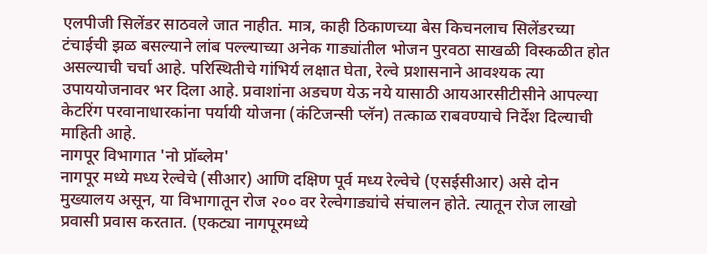एलपीजी सिलेंडर साठवले जात नाहीत. मात्र, काही ठिकाणच्या बेस किचनलाच सिलेंडरच्या टंचाईची झळ बसल्याने लांब पल्ल्याच्या अनेक गाड्यांतील भोजन पुरवठा साखळी विस्कळीत होत असल्याची चर्चा आहे. परिस्थितीचे गांभिर्य लक्षात घेता, रेल्वे प्रशासनाने आवश्यक त्या उपाययोजनावर भर दिला आहे. प्रवाशांना अडचण येऊ नये यासाठी आयआरसीटीसीने आपल्या केटरिंग परवानाधारकांना पर्यायी योजना (कंटिजन्सी प्लॅन) तत्काळ राबवण्याचे निर्देश दिल्याची माहिती आहे.
नागपूर विभागात 'नो प्रॉब्लेम'
नागपूर मध्ये मध्य रेल्वेचे (सीआर) आणि दक्षिण पूर्व मध्य रेल्वेचे (एसईसीआर) असे दोन मुख्यालय असून, या विभागातून रोज २०० वर रेल्वेगाड्यांचे संचालन होते. त्यातून रोज लाखो प्रवासी प्रवास करतात. (एकट्या नागपूरमध्ये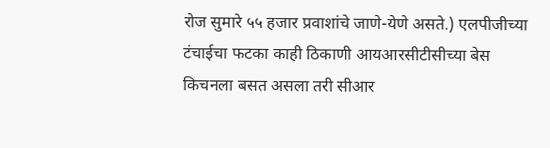रोज सुमारे ५५ हजार प्रवाशांचे जाणे-येणे असते.) एलपीजीच्या टंचाईचा फटका काही ठिकाणी आयआरसीटीसीच्या बेस किचनला बसत असला तरी सीआर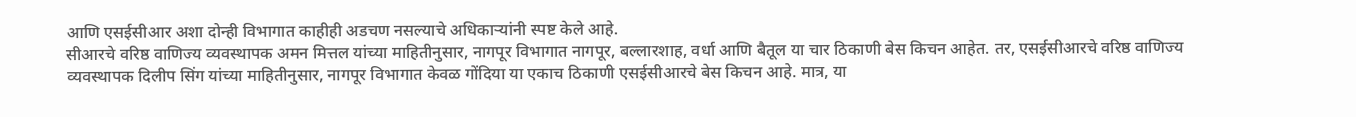आणि एसईसीआर अशा दोन्ही विभागात काहीही अडचण नसल्याचे अधिकाऱ्यांनी स्पष्ट केले आहे.
सीआरचे वरिष्ठ वाणिज्य व्यवस्थापक अमन मित्तल यांच्या माहितीनुसार, नागपूर विभागात नागपूर, बल्लारशाह, वर्धा आणि बैतूल या चार ठिकाणी बेस किचन आहेत. तर, एसईसीआरचे वरिष्ठ वाणिज्य व्यवस्थापक दिलीप सिंग यांच्या माहितीनुसार, नागपूर विभागात केवळ गोंदिया या एकाच ठिकाणी एसईसीआरचे बेस किचन आहे. मात्र, या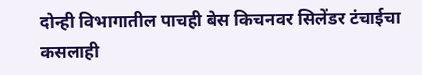दोन्ही विभागातील पाचही बेस किचनवर सिलेंडर टंचाईचा कसलाही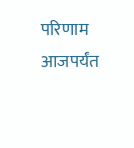परिणाम आजपर्यंत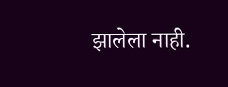झालेला नाही.